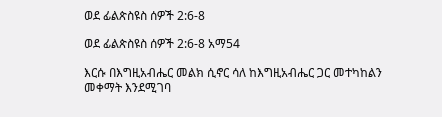ወደ ፊልጵስዩስ ሰዎች 2:6-8

ወደ ፊልጵስዩስ ሰዎች 2:6-8 አማ54

እርሱ በእግዚአብሔር መልክ ሲኖር ሳለ ከእግዚአብሔር ጋር መተካከልን መቀማት እንደሚገባ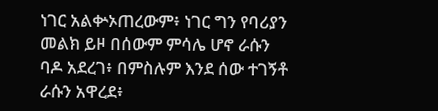ነገር አልቍኦጠረውም፥ ነገር ግን የባሪያን መልክ ይዞ በሰውም ምሳሌ ሆኖ ራሱን ባዶ አደረገ፥ በምስሉም እንደ ሰው ተገኝቶ ራሱን አዋረደ፥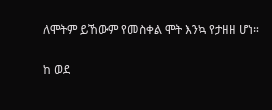ለሞትም ይኸውም የመስቀል ሞት እንኳ የታዘዘ ሆነ።

ከ ወደ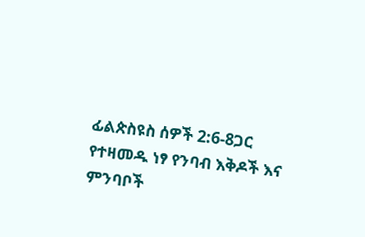ፊልጵስዩስ ሰዎች 2:6-8ጋር የተዛመዱ ነፃ የንባብ እቅዶች እና ምንባቦች